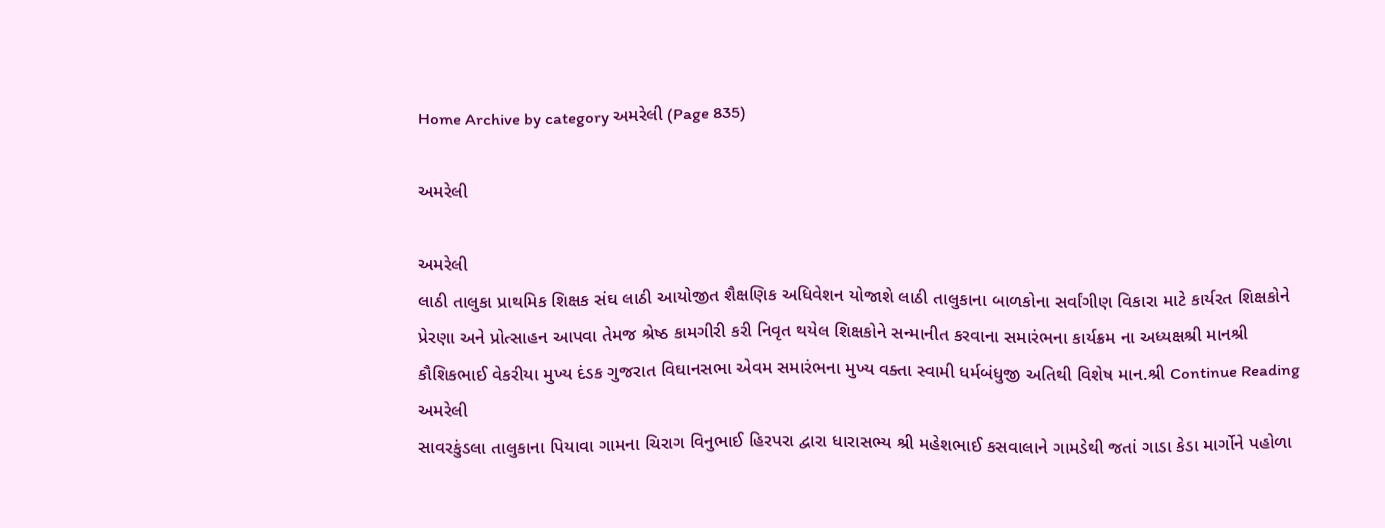Home Archive by category અમરેલી (Page 835)

અમરેલી

અમરેલી
લાઠી તાલુકા પ્રાથમિક શિક્ષક સંઘ લાઠી આયોજીત શૈક્ષણિક અધિવેશન યોજાશે લાઠી તાલુકાના બાળકોના સર્વાંગીણ વિકારા માટે કાર્યરત શિક્ષકોને પ્રેરણા અને પ્રોત્સાહન આપવા તેમજ શ્રેષ્ઠ કામગીરી કરી નિવૃત થયેલ શિક્ષકોને સન્માનીત કરવાના સમારંભના કાર્યક્રમ ના અધ્યક્ષશ્રી માનશ્રી કૌશિકભાઈ વેકરીયા મુખ્ય દંડક ગુજરાત વિઘાનસભા એવમ સમારંભના મુખ્ય વક્તા સ્વામી ધર્મબંધુજી અતિથી વિશેષ માન.શ્રી Continue Reading
અમરેલી
સાવરકુંડલા તાલુકાના પિયાવા ગામના ચિરાગ વિનુભાઈ હિરપરા દ્વારા ધારાસભ્ય શ્રી મહેશભાઈ કસવાલાને ગામડેથી જતાં ગાડા કેડા માર્ગોને પહોળા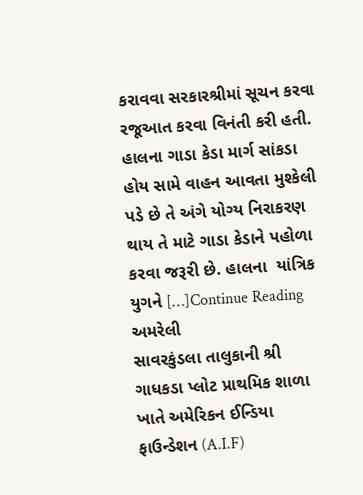કરાવવા સરકારશ્રીમાં સૂચન કરવા  રજૂઆત કરવા વિનંતી કરી હતી. હાલના ગાડા કેડા માર્ગ સાંકડા હોય સામે વાહન આવતા મુશ્કેલી પડે છે તે અંગે યોગ્ય નિરાકરણ થાય તે માટે ગાડા કેડાને પહોળા કરવા જરૂરી છે. હાલના  યાંત્રિક યુગને […]Continue Reading
અમરેલી
સાવરકુંડલા તાલુકાની શ્રી ગાધકડા પ્લોટ પ્રાથમિક શાળા ખાતે અમેરિકન ઈન્ડિયા ફાઉન્ડેશન (A.I.F)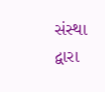સંસ્થા દ્વારા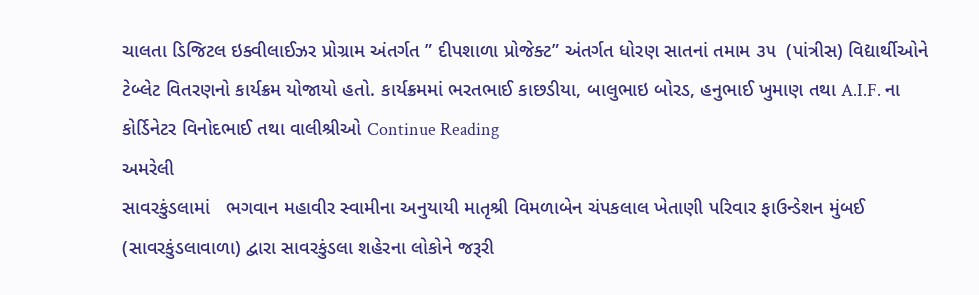ચાલતા ડિજિટલ ઇક્વીલાઈઝર પ્રોગ્રામ અંતર્ગત ” દીપશાળા પ્રોજેક્ટ” અંતર્ગત ધોરણ સાતનાં તમામ ૩૫  (પાંત્રીસ) વિદ્યાર્થીઓને ટેબ્લેટ વિતરણનો કાર્યક્રમ યોજાયો હતો. કાર્યક્રમમાં ભરતભાઈ કાછડીયા, બાલુભાઇ બોરડ, હનુભાઈ ખુમાણ તથા A.I.F. ના કોર્ડિનેટર વિનોદભાઈ તથા વાલીશ્રીઓ Continue Reading
અમરેલી
સાવરકુંડલામાં   ભગવાન મહાવીર સ્વામીના અનુયાયી માતૃશ્રી વિમળાબેન ચંપકલાલ ખેતાણી પરિવાર ફાઉન્ડેશન મુંબઈ (સાવરકુંડલાવાળા) દ્વારા સાવરકુંડલા શહેરના લોકોને જરૂરી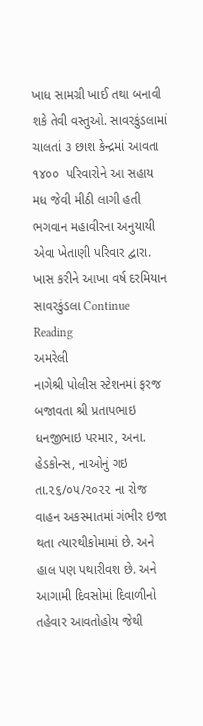ખાધ સામગ્રી ખાઈ તથા બનાવી શકે તેવી વસ્તુઓ. સાવરકુંડલામાં ચાલતાં ૩ છાશ કેન્દ્રમાં આવતા ૧૪૦૦  પરિવારોને આ સહાય મધ જેવી મીઠી લાગી હતી ભગવાન મહાવીરના અનુયાયી એવા ખેતાણી પરિવાર દ્વારા. ખાસ કરીને આખા વર્ષ દરમિયાન સાવરકુંડલા Continue Reading
અમરેલી
નાગેશ્રી પોલીસ સ્ટેશનમાં ફરજ બજાવતા શ્રી પ્રતાપભાઇ ધનજીભાઇ પરમાર, અના. હેડકોન્સ, નાઓનું ગઇ તા.૨૬/૦૫/૨૦૨૨ ના રોજ વાહન અકસ્માતમાં ગંભીર ઇજા થતા ત્યારથીકોમામાં છે. અને હાલ પણ પથારીવશ છે. અને આગામી દિવસોમાં દિવાળીનો તહેવાર આવતોહોય જેથી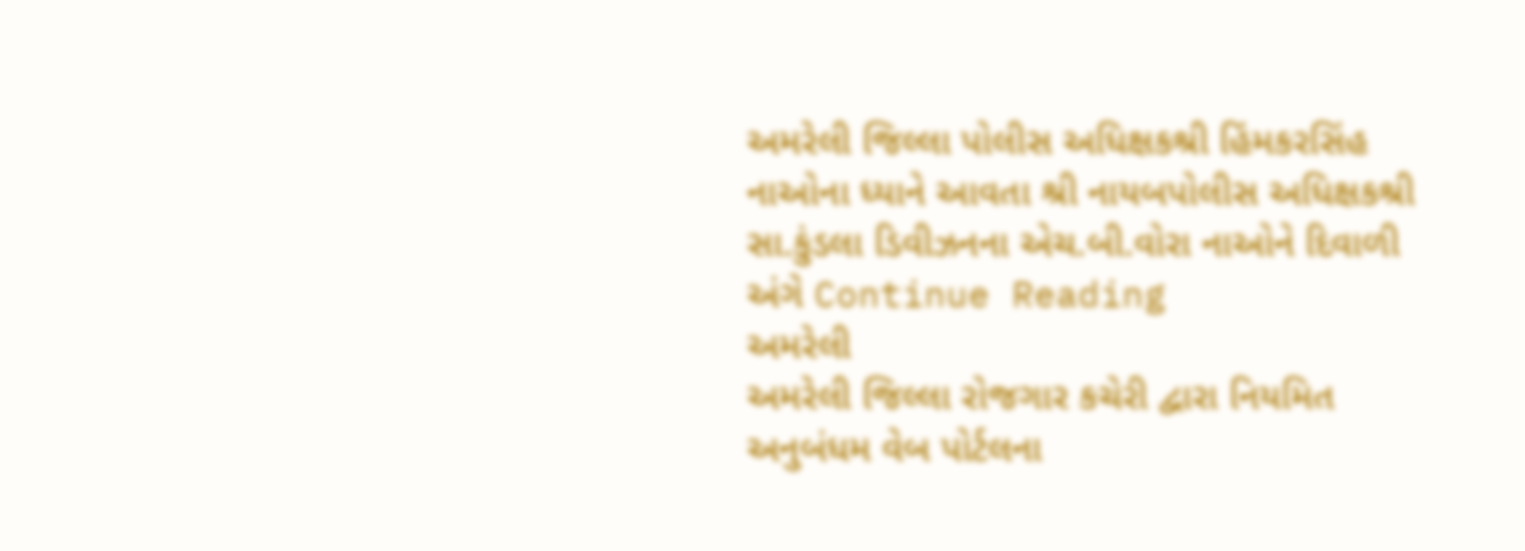અમરેલી જિલ્લા પોલીસ અધિક્ષકશ્રી હિંમકરસિંહ નાઓના ધ્યાને આવતા શ્રી નાયબપોલીસ અધિક્ષકશ્રી સા.કુંડલા ડિવીઝનના એચ.બી.વોરા નાઓને દિવાળી અંગે Continue Reading
અમરેલી
અમરેલી જિલ્લા રોજગાર કચેરી દ્વારા નિયમિત અનુબંધમ વેબ પોર્ટલના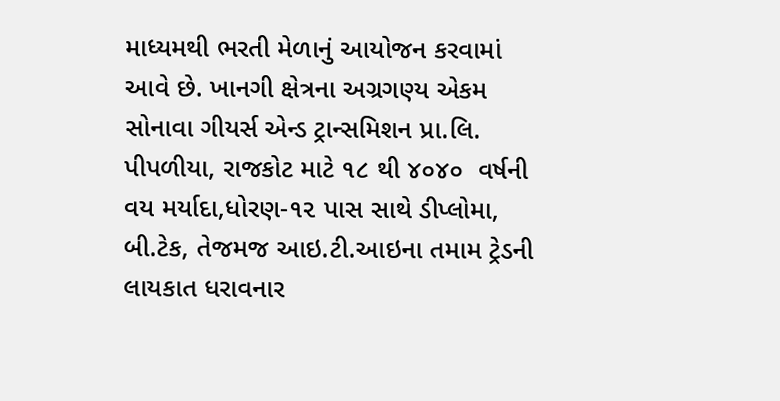માધ્યમથી ભરતી મેળાનું આયોજન કરવામાં આવે છે. ખાનગી ક્ષેત્રના અગ્રગણ્ય એકમ સોનાવા ગીયર્સ એન્ડ ટ્રાન્સમિશન પ્રા.લિ. પીપળીયા, રાજકોટ માટે ૧૮ થી ૪૦૪૦  વર્ષની વય મર્યાદા,ધોરણ-૧૨ પાસ સાથે ડીપ્લોમા, બી.ટેક, તેજમજ આઇ.ટી.આઇના તમામ ટ્રેડની લાયકાત ધરાવનાર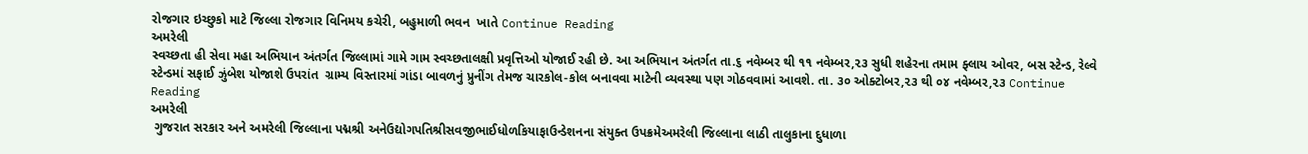રોજગાર ઇચ્છુકો માટે જિલ્લા રોજગાર વિનિમય કચેરી, બહુમાળી ભવન  ખાતે Continue Reading
અમરેલી
સ્વચ્છતા હી સેવા મહા અભિયાન અંતર્ગત જિલ્લામાં ગામે ગામ સ્વચ્છતાલક્ષી પ્રવૃત્તિઓ યોજાઈ રહી છે. આ અભિયાન અંતર્ગત તા.૬ નવેમ્બર થી ૧૧ નવેમ્બર,૨૩ સુધી શહેરના તમામ ફ્લાય ઓવર, બસ સ્ટેન્ડ, રેલ્વે સ્ટેન્ડમાં સફાઈ ઝુંબેશ યોજાશે ઉપરાંત  ગ્રામ્ય વિસ્તારમાં ગાંડા બાવળનું પ્રુનીંગ તેમજ ચારકોલ-કોલ બનાવવા માટેની વ્યવસ્થા પણ ગોઠવવામાં આવશે. તા. ૩૦ ઓક્ટોબર,૨૩ થી ૦૪ નવેમ્બર,૨૩ Continue Reading
અમરેલી
 ગુજરાત સરકાર અને અમરેલી જિલ્લાના પદ્મશ્રી અનેઉદ્યોગપતિશ્રીસવજીભાઈધોળકિયાફાઉન્ડેશનના સંયુક્ત ઉપક્રમેઅમરેલી જિલ્લાના લાઠી તાલુકાના દુધાળા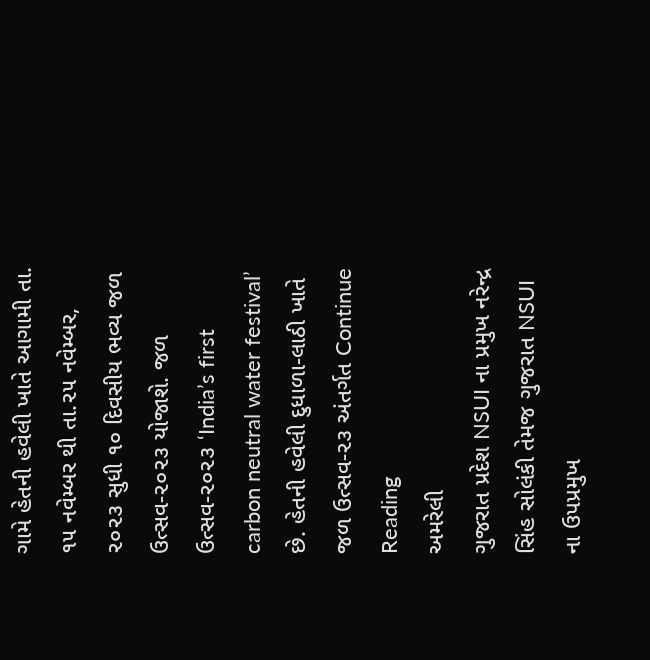ગામે હેતની હવેલી ખાતે આગામી તા. ૧૫ નવેમ્બર થી તા.૨૫ નવેમ્બર, ૨૦૨૩ સુધી ૧૦ દિવસીય ભવ્ય જળ ઉત્સવ-૨૦૨૩ યોજાશે. જળ ઉત્સવ-૨૦૨૩ ‘India’s first carbon neutral water festival’ છે. હેતની હવેલી દુધાળા-લાઠી ખાતે જળ ઉત્સવ-૨૩ અંતર્ગત Continue Reading
અમરેલી
ગુજરાત પ્રદેશ NSUI ના પ્રમુખ નરેન્દ્ર સિંહ સોલંકી તેમજ ગુજરાત NSUI ના ઉપપ્રમુખ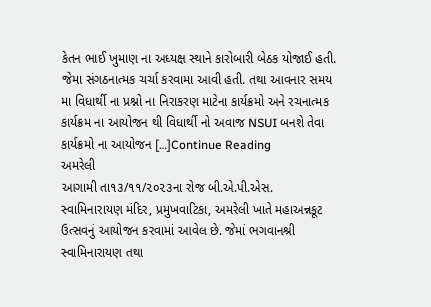કેતન ભાઈ ખુમાણ ના અધ્યક્ષ સ્થાને કારોબારી બેઠક યોજાઈ હતી. જેમા સંગઠનાત્મક ચર્ચા કરવામા આવી હતી. તથા આવનાર સમય મા વિધાર્થી ના પ્રશ્નો ના નિરાકરણ માટેના કાર્યક્રમો અને રચનાત્મક કાર્યક્રમ ના આયોજન થી વિધાર્થી નો અવાજ NSUI બનશે તેવા કાર્યક્રમો ના આયોજન […]Continue Reading
અમરેલી
આગામી તા૧૩/૧૧/૨૦૨૩ના રોજ બી.એ.પી.એસ. સ્વામિનારાયણ મંદિર, પ્રમુખવાટિકા, અમરેલી ખાતે મહાઅન્નકૂટ ઉત્સવનું આયોજન કરવામાં આવેલ છે. જેમાં ભગવાનશ્રી સ્વામિનારાયણ તથા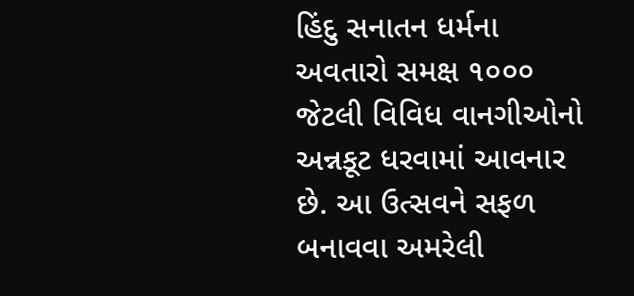હિંદુ સનાતન ધર્મના અવતારો સમક્ષ ૧૦૦૦ જેટલી વિવિધ વાનગીઓનો અન્નકૂટ ધરવામાં આવનાર છે. આ ઉત્સવને સફળ બનાવવા અમરેલી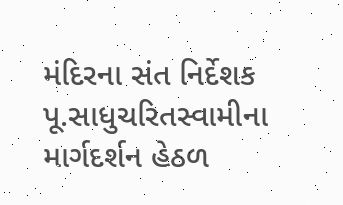મંદિરના સંત નિર્દેશક પૂ.સાધુચરિતસ્વામીના માર્ગદર્શન હેઠળ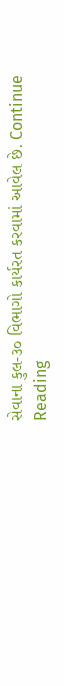સેવાના કુલ-૩૦ વિભાગો કાર્યરત કરવામાં આવેલ છે. Continue Reading